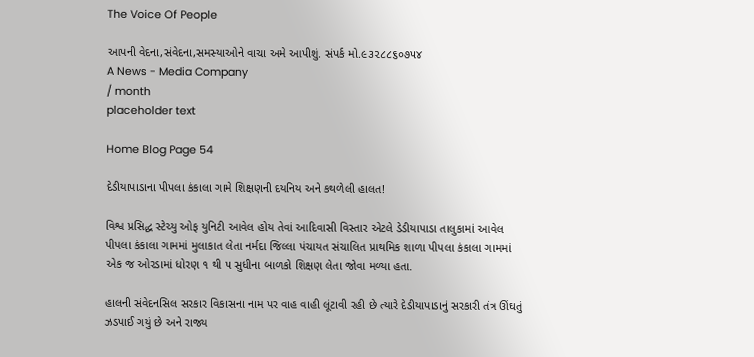The Voice Of People

આપની વેદના,સંવેદના,સમસ્યાઓને વાચા અમે આપીશું. સંપર્ક મો.૯૩૨૮૮૬૦૭૫૪
A News - Media Company
/ month
placeholder text

Home Blog Page 54

દેડીયાપાડાના પીપલા કંકાલા ગામે શિક્ષણની દયનિય અને કથળેલી હાલત!

વિશ્વ પ્રસિદ્ધ સ્ટેચ્યુ ઓફ યુનિટી આવેલ હોય તેવાં આદિવાસી વિસ્તાર એટલે ડેડીયાપાડા તાલુકામાં આવેલ પીપલા કંકાલા ગામમાં મુલાકાત લેતા નર્મદા જિલ્લા પંચાયત સંચાલિત પ્રાથમિક શાળા પીપલા કંકાલા ગામમાં એક જ ઓરડામાં ધોરણ ૧ થી ૫ સુધીના બાળકો શિક્ષણ લેતા જોવા મળ્યા હતા.

હાલની સંવેદનસિલ સરકાર વિકાસના નામ પર વાહ વાહી લૂંટાવી રહી છે ત્યારે દેડીયાપાડાનું સરકારી તંત્ર ઊંઘતું ઝડપાઈ ગયું છે અને રાજ્ય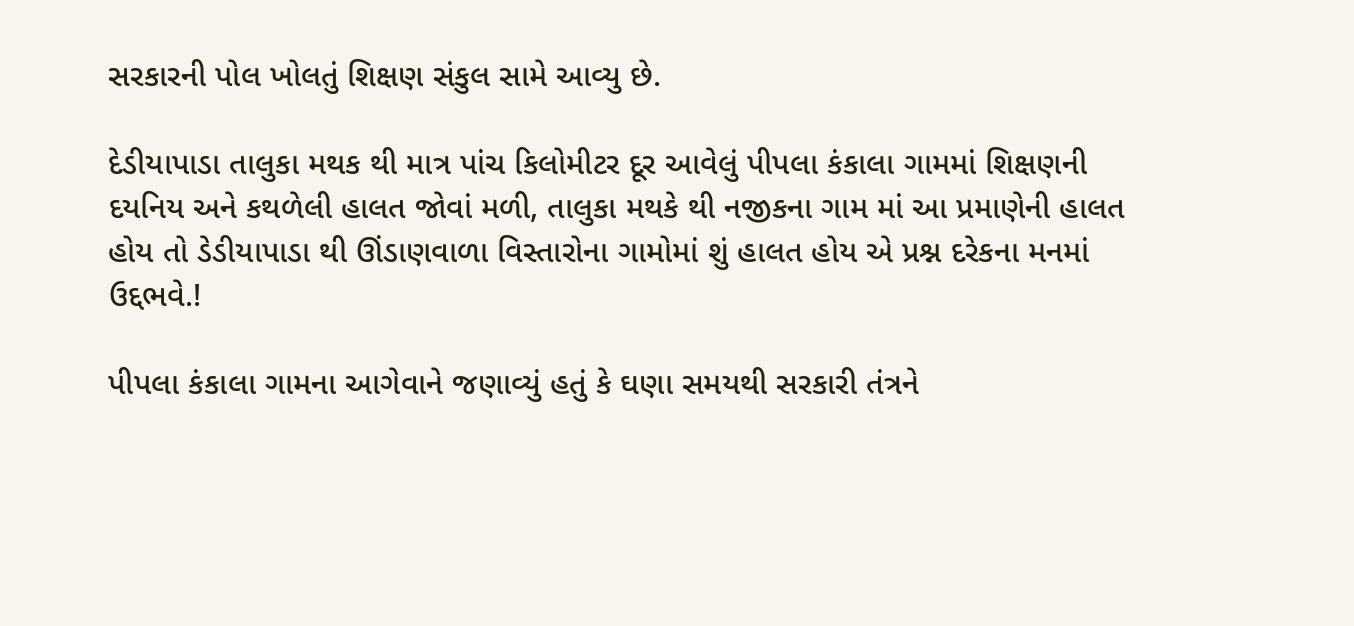સરકારની પોલ ખોલતું શિક્ષણ સંકુલ સામે આવ્યુ છે.

દેડીયાપાડા તાલુકા મથક થી માત્ર પાંચ કિલોમીટર દૂર આવેલું પીપલા કંકાલા ગામમાં શિક્ષણની દયનિય અને કથળેલી હાલત જોવાં મળી, તાલુકા મથકે થી નજીકના ગામ માં આ પ્રમાણેની હાલત હોય તો ડેડીયાપાડા થી ઊંડાણવાળા વિસ્તારોના ગામોમાં શું હાલત હોય એ પ્રશ્ન દરેકના મનમાં ઉદ્દભવે.!

પીપલા કંકાલા ગામના આગેવાને જણાવ્યું હતું કે ઘણા સમયથી સરકારી તંત્રને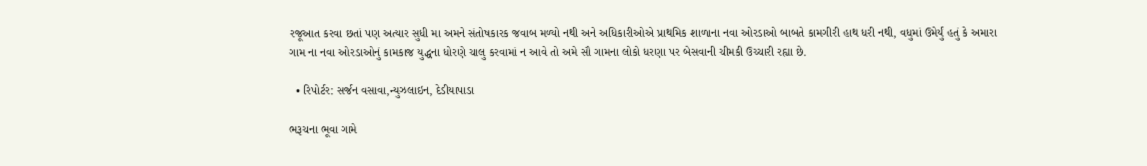રજૂઆત કરવા છતાં પણ અત્યાર સુધી મા અમને સંતોષકારક જવાબ મળ્યો નથી અને અધિકારીઓએ પ્રાથમિક શાળાના નવા ઓરડાઓ બાબતે કામગીરી હાથ ધરી નથી, વધુમાં ઉમેર્યું હતું કે અમારા ગામ ના નવા ઓરડાઓનું કામકાજ યુદ્ધના ધોરણે ચાલુ કરવામાં ન આવે તો અમે સૌ ગામના લોકો ધરણા પર બેસવાની ચીમકી ઉચ્ચારી રહ્યા છે.

  • રિપોર્ટર: સર્જન વસાવા,ન્યુઝલાઇન, દેડીયાપાડા

ભરૂચના ભૂવા ગામે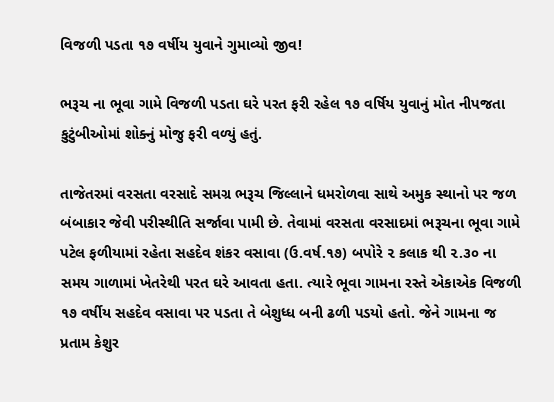વિજળી પડતા ૧૭ વર્ષીય યુવાને ગુમાવ્યો જીવ!

ભરૂચ ના ભૂવા ગામે વિજળી પડતા ઘરે પરત ફરી રહેલ ૧૭ વર્ષિય યુવાનું મોત નીપજતા કુટુંબીઓમાં શોક્નું મોજુ ફરી વળ્યું હતું.

તાજેતરમાં વરસતા વરસાદે સમગ્ર ભરૂચ જિલ્લાને ધમરોળવા સાથે અમુક સ્થાનો પર જળ બંબાકાર જેવી પરીસ્થીતિ સર્જાવા પામી છે. તેવામાં વરસતા વરસાદમાં ભરૂચના ભૂવા ગામે પટેલ ફળીયામાં રહેતા સહદેવ શંકર વસાવા (ઉ.વર્ષ.૧૭) બપોરે ૨ કલાક થી ૨.૩૦ ના સમય ગાળામાં ખેતરેથી પરત ઘરે આવતા હતા. ત્યારે ભૂવા ગામના રસ્તે એકાએક વિજળી  ૧૭ વર્ષીય સહદેવ વસાવા પર પડતા તે બેશુધ્ધ બની ઢળી પડયો હતો. જેને ગામના જ પ્રતામ કેશુર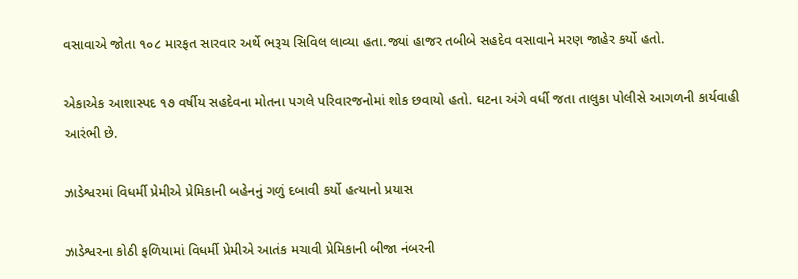વસાવાએ જોતા ૧૦૮ મારફત સારવાર અર્થે ભરૂચ સિવિલ લાવ્યા હતા.જ્યાં હાજર તબીબે સહદેવ વસાવાને મરણ જાહેર કર્યો હતો.

એકાએક આશાસ્પદ ૧૭ વર્ષીય સહદેવના મોતના પગલે પરિવારજનોમાં શોક છવાયો હતો. ઘટના અંગે વર્ધી જતા તાલુકા પોલીસે આગળની કાર્યવાહી આરંભી છે.

ઝાડેશ્વરમાં વિધર્મી પ્રેમીએ પ્રેમિકાની બહેનનું ગળું દબાવી કર્યો હત્યાનો પ્રયાસ

ઝાડેશ્વરના કોઠી ફળિયામાં વિધર્મી પ્રેમીએ આતંક મચાવી પ્રેમિકાની બીજા નંબરની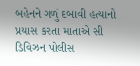બહેનને ગળું દબાવી હત્યાનો પ્રયાસ કરતા માતાએ સી ડિવિઝન પોલીસ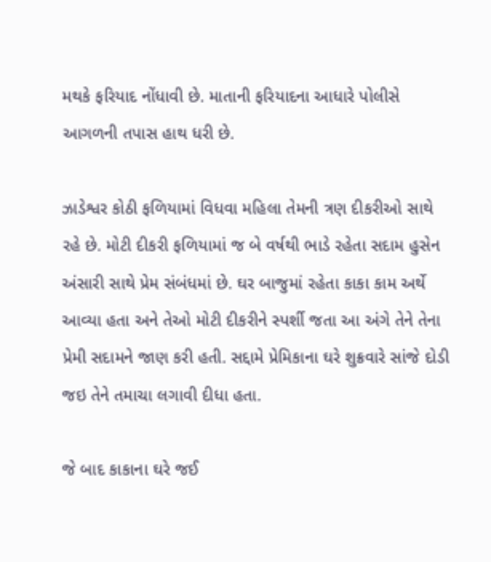મથકે ફરિયાદ નોંધાવી છે. માતાની ફરિયાદના આધારે પોલીસે આગળની તપાસ હાથ ધરી છે.

ઝાડેશ્વર કોઠી ફળિયામાં વિધવા મહિલા તેમની ત્રણ દીકરીઓ સાથે રહે છે. મોટી દીકરી ફળિયામાં જ બે વર્ષથી ભાડે રહેતા સદામ હુસેન અંસારી સાથે પ્રેમ સંબંધમાં છે. ઘર બાજુમાં રહેતા કાકા કામ અર્થે આવ્યા હતા અને તેઓ મોટી દીકરીને સ્પર્શી જતા આ અંગે તેને તેના પ્રેમી સદામને જાણ કરી હતી. સદ્દામે પ્રેમિકાના ઘરે શુક્રવારે સાંજે દોડી જઇ તેને તમાચા લગાવી દીધા હતા.

જે બાદ કાકાના ઘરે જઈ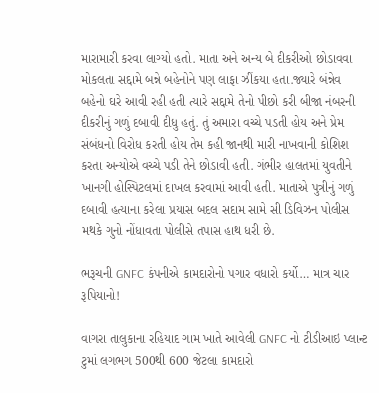મારામારી કરવા લાગ્યો હતો. માતા અને અન્ય બે દીકરીઓ છોડાવવા મોકલતા સદ્દામે બન્ને બહેનોને પણ લાફા ઝીંકયા હતા.જ્યારે બંન્નેવ બહેનો ઘરે આવી રહી હતી ત્યારે સદ્દામે તેનો પીછો કરી બીજા નંબરની દીકરીનું ગળું દબાવી દીધુ હતું. તું અમારા વચ્ચે પડતી હોય અને પ્રેમ સંબંધનો વિરોધ કરતી હોય તેમ કહી જાનથી મારી નાખવાની કોશિશ કરતા અન્યોએ વચ્ચે પડી તેને છોડાવી હતી. ગંભીર હાલતમાં યુવતીને ખાનગી હોસ્પિટલમાં દાખલ કરવામાં આવી હતી. માતાએ પુત્રીનું ગળું દબાવી હત્યાના કરેલા પ્રયાસ બદલ સદામ સામે સી ડિવિઝન પોલીસ મથકે ગુનો નોંધાવતા પોલીસે તપાસ હાથ ધરી છે.

ભરૂચની GNFC કંપનીએ કામદારોનો પગાર વધારો કર્યો… માત્ર ચાર રૂપિયાનો!

વાગરા તાલુકાના રહિયાદ ગામ ખાતે આવેલી GNFC નો ટીડીઆઇ પ્લાન્ટ ટુમાં લગભગ 500થી 600 જેટલા કામદારો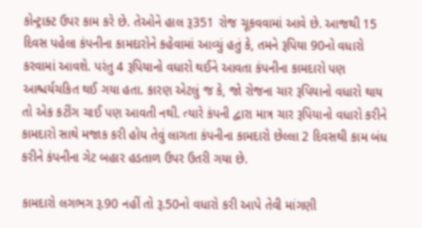કોન્ટ્રાક્ટ ઉપર કામ કરે છે. તેઓને હાલ રૂ351 રોજ ચૂકવવામાં આવે છે. આજથી 15 દિવસ પહેલા કંપનીના કામદારોને કહેવામાં આવ્યું હતું કે, તમને રૂપિયા 90નો વધારો કરવામાં આવશે. પરંતુ 4 રૂપિયાનો વધારો થઈને આવતા કંપનીના કામદારો પણ આશ્ચર્યચકિત થઈ ગયા હતા. કારણ એટલું જ કે, જો રોજના ચાર રૂપિયાનો વધારો થાય તો એક કટીંગ ચાઈ પણ આવતી નથી. ત્યારે કંપની દ્વારા માત્ર ચાર રૂપિયાનો વધારો કરીને કામદારો સાથે મજાક કરી હોય તેવું લાગતા કંપનીના કામદારો છેલ્લા 2 દિવસથી કામ બંધ કરીને કંપનીના ગેટ બહાર હડતાળ ઉપર ઉતરી ગયા છે.

કામદારો લગભગ રૂ.90 નહીં તો રૂ.50નો વધારો કરી આપે તેવી માંગણી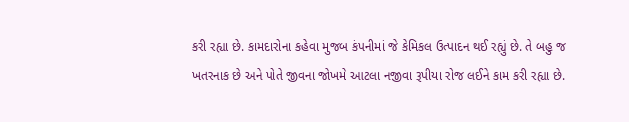કરી રહ્યા છે. કામદારોના કહેવા મુજબ કંપનીમાં જે કેમિકલ ઉત્પાદન થઈ રહ્યું છે. તે બહુ જ ખતરનાક છે અને પોતે જીવના જોખમે આટલા નજીવા રૂપીયા રોજ લઈને કામ કરી રહ્યા છે.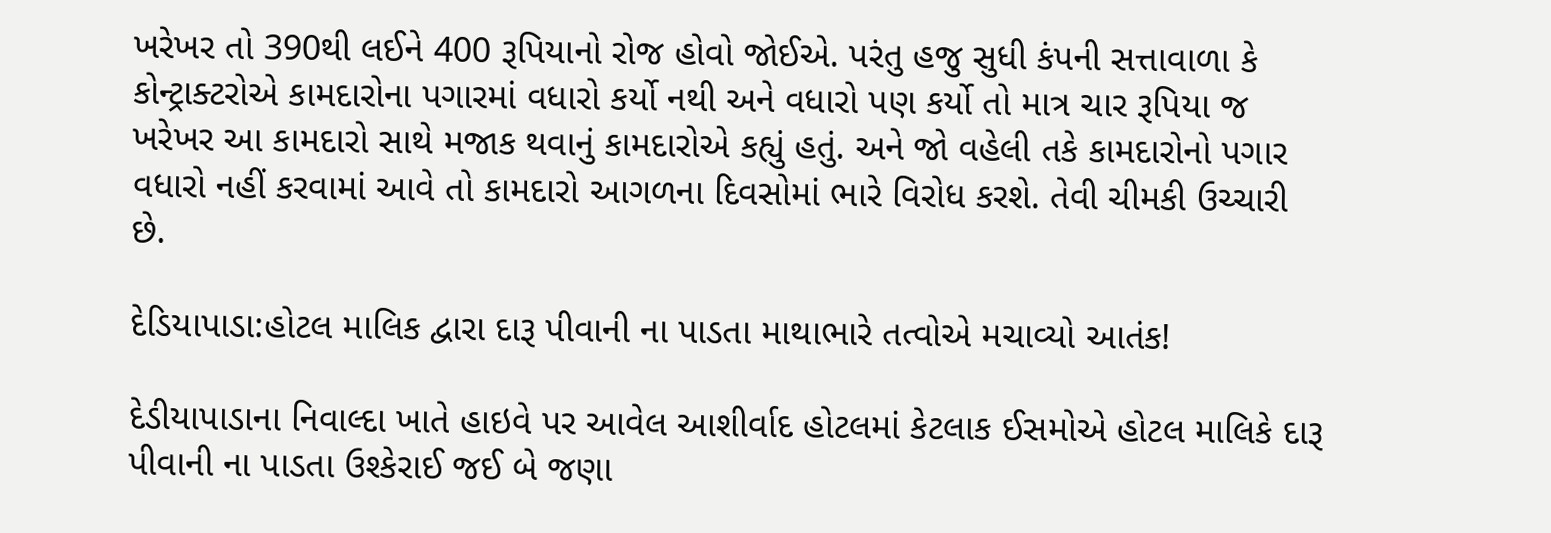ખરેખર તો 390થી લઈને 400 રૂપિયાનો રોજ હોવો જોઈએ. પરંતુ હજુ સુધી કંપની સત્તાવાળા કે કોન્ટ્રાક્ટરોએ કામદારોના પગારમાં વધારો કર્યો નથી અને વધારો પણ કર્યો તો માત્ર ચાર રૂપિયા જ ખરેખર આ કામદારો સાથે મજાક થવાનું કામદારોએ કહ્યું હતું. અને જો વહેલી તકે કામદારોનો પગાર વધારો નહીં કરવામાં આવે તો કામદારો આગળના દિવસોમાં ભારે વિરોધ કરશે. તેવી ચીમકી ઉચ્ચારી છે.

દેડિયાપાડા:હોટલ માલિક દ્વારા દારૂ પીવાની ના પાડતા માથાભારે તત્વોએ મચાવ્યો આતંક!

દેડીયાપાડાના નિવાલ્દા ખાતે હાઇવે પર આવેલ આશીર્વાદ હોટલમાં કેટલાક ઈસમોએ હોટલ માલિકે દારૂ પીવાની ના પાડતા ઉશ્કેરાઈ જઈ બે જણા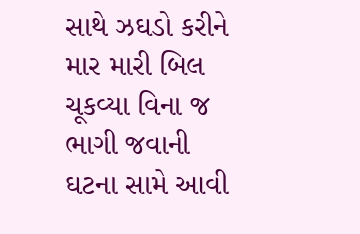સાથે ઝઘડો કરીને માર મારી બિલ ચૂકવ્યા વિના જ ભાગી જવાની ઘટના સામે આવી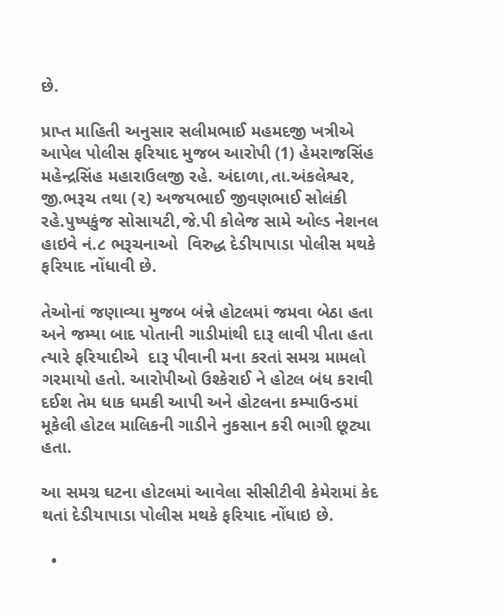છે.

પ્રાપ્ત માહિતી અનુસાર સલીમભાઈ મહમદજી ખત્રીએ આપેલ પોલીસ ફરિયાદ મુજબ આરોપી (1) હેમરાજસિંહ મહેન્દ્રસિંહ મહારાઉલજી રહે. અંદાળા,તા.અંકલેશ્વર, જી.ભરૂચ તથા (૨) અજયભાઈ જીવણભાઈ સોલંકી રહે.પુષ્પકુંજ સોસાયટી,જે.પી કોલેજ સામે ઓલ્ડ નેશનલ હાઇવે નં.૮ ભરૂચનાઓ  વિરુદ્ધ દેડીયાપાડા પોલીસ મથકે ફરિયાદ નોંધાવી છે.

તેઓનાં જણાવ્યા મુજબ બંન્ને હોટલમાં જમવા બેઠા હતા અને જમ્યા બાદ પોતાની ગાડીમાંથી દારૂ લાવી પીતા હતા ત્યારે ફરિયાદીએ  દારૂ પીવાની મના કરતાં સમગ્ર મામલો ગરમાયો હતો. આરોપીઓ ઉશ્કેરાઈ ને હોટલ બંધ કરાવી દઈશ તેમ ધાક ધમકી આપી અને હોટલના કમ્પાઉન્ડમાં મૂકેલી હોટલ માલિકની ગાડીને નુકસાન કરી ભાગી છૂટ્યા હતા.

આ સમગ્ર ઘટના હોટલમાં આવેલા સીસીટીવી કેમેરામાં કેદ થતાં દેડીયાપાડા પોલીસ મથકે ફરિયાદ નોંધાઇ છે.

  •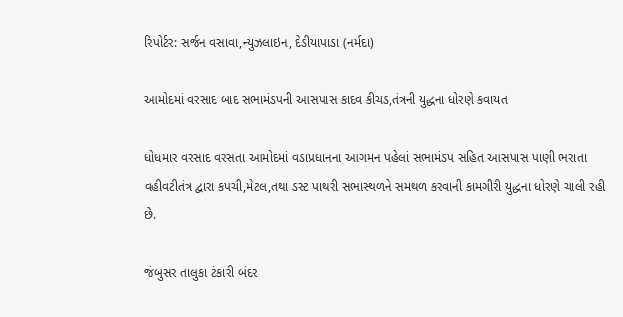રિપોર્ટર: સર્જન વસાવા,ન્યુઝલાઇન, દેડીયાપાડા (નર્મદા)

આમોદમાં વરસાદ બાદ સભામંડપની આસપાસ કાદવ કીચડ,તંત્રની યુદ્ધના ધોરણે કવાયત

ધોધમાર વરસાદ વરસતા આમોદમાં વડાપ્રધાનના આગમન પહેલાં સભામંડપ સહિત આસપાસ પાણી ભરાતા વહીવટીતંત્ર દ્વારા કપચી,મેટલ,તથા ડસ્ટ પાથરી સભાસ્થળને સમથળ કરવાની કામગીરી યુદ્ધના ધોરણે ચાલી રહી છે.

જંબુસર તાલુકા ટંકારી બંદર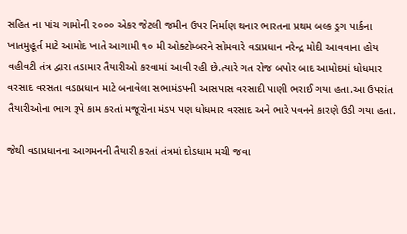સહિત ના પાંચ ગામોની ૨૦૦૦ એકર જેટલી જમીન ઉપર નિર્માણ થનાર ભારતના પ્રથમ બલ્ક ડ્રગ પાર્કના ખાતમુહૂર્ત માટે આમોદ ખાતે આગામી ૧૦ મી ઓક્ટોમ્બરને સોમવારે વડાપ્રધાન નરેન્દ્ર મોદી આવવાના હોય વહીવટી તંત્ર દ્વારા તડામાર તૈયારીઓ કરવામાં આવી રહી છે.ત્યારે ગત રોજ બપોર બાદ આમોદમાં ધોધમાર વરસાદ વરસતા વડાપ્રધાન માટે બનાવેલા સભામંડપની આસપાસ વરસાદી પાણી ભરાઈ ગયા હતા.આ ઉપરાંત તૈયારીઓના ભાગ રૂપે કામ કરતાં મજૂરોના મંડપ પણ ધોધમાર વરસાદ અને ભારે પવનને કારણે ઉડી ગયા હતા.

જેથી વડાપ્રધાનના આગમનની તૈયારી કરતાં તંત્રમાં દોડધામ મચી જવા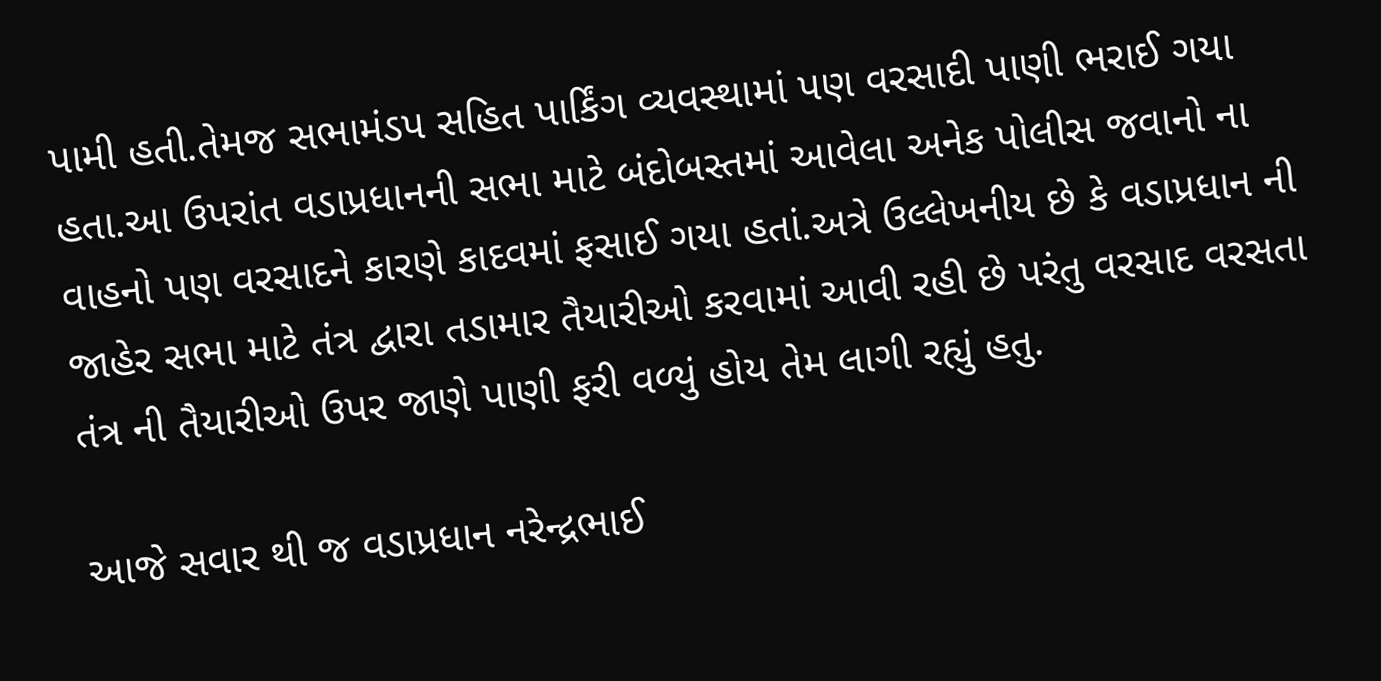પામી હતી.તેમજ સભામંડપ સહિત પાર્કિંગ વ્યવસ્થામાં પણ વરસાદી પાણી ભરાઈ ગયા હતા.આ ઉપરાંત વડાપ્રધાનની સભા માટે બંદોબસ્તમાં આવેલા અનેક પોલીસ જવાનો ના વાહનો પણ વરસાદને કારણે કાદવમાં ફસાઈ ગયા હતાં.અત્રે ઉલ્લેખનીય છે કે વડાપ્રધાન ની જાહેર સભા માટે તંત્ર દ્વારા તડામાર તૈયારીઓ કરવામાં આવી રહી છે પરંતુ વરસાદ વરસતા તંત્ર ની તૈયારીઓ ઉપર જાણે પાણી ફરી વળ્યું હોય તેમ લાગી રહ્યું હતુ.

આજે સવાર થી જ વડાપ્રધાન નરેન્દ્રભાઈ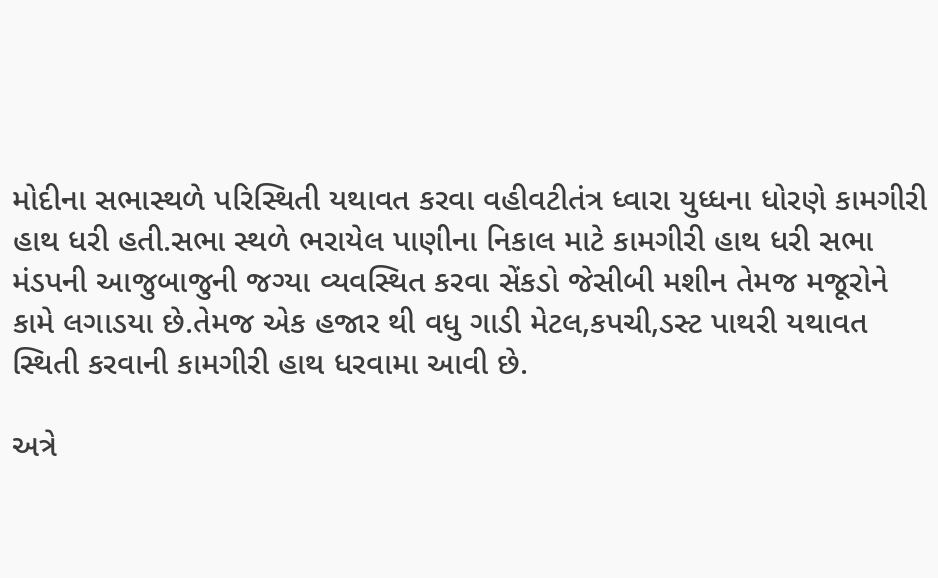મોદીના સભાસ્થળે પરિસ્થિતી યથાવત કરવા વહીવટીતંત્ર ધ્વારા યુધ્ધના ધોરણે કામગીરી હાથ ધરી હતી.સભા સ્થળે ભરાયેલ પાણીના નિકાલ માટે કામગીરી હાથ ધરી સભા મંડપની આજુબાજુની જગ્યા વ્યવસ્થિત કરવા સેંકડો જેસીબી મશીન તેમજ મજૂરોને કામે લગાડયા છે.તેમજ એક હજાર થી વધુ ગાડી મેટલ,કપચી,ડસ્ટ પાથરી યથાવત સ્થિતી કરવાની કામગીરી હાથ ધરવામા આવી છે.

અત્રે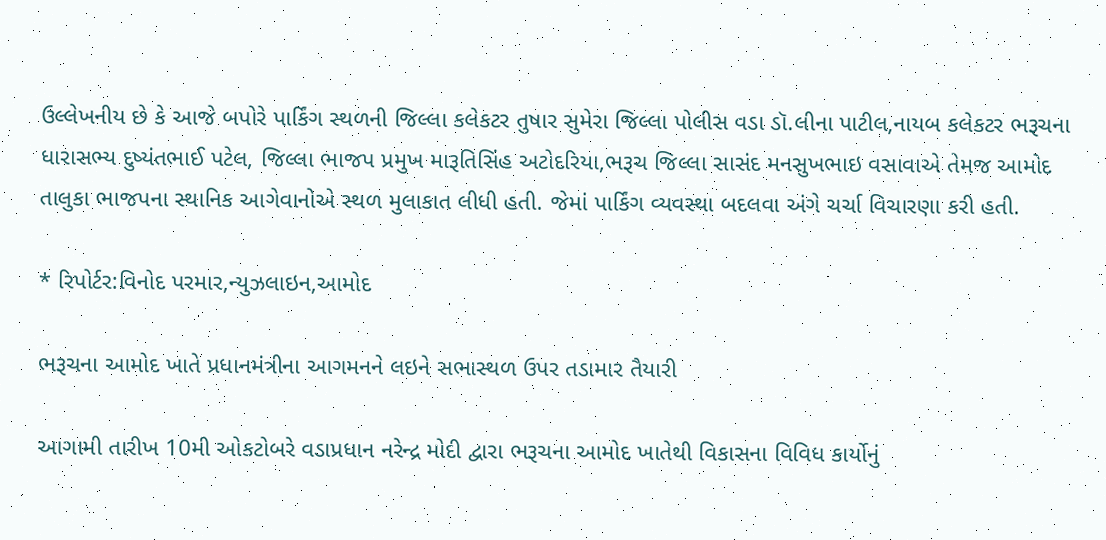ઉલ્લેખનીય છે કે આજે બપોરે પાર્કિંગ સ્થળની જિલ્લા કલેકટર તુષાર સુમેરા જિલ્લા પોલીસ વડા ડૉ.લીના પાટીલ,નાયબ કલેકટર ભરૂચના ધારાસભ્ય દુષ્યંતભાઈ પટેલ, જિલ્લા ભાજપ પ્રમુખ મારૂતિસિંહ અટોદરિયા,ભરૂચ જિલ્લા સાસંદ મનસુખભાઇ વસાવાએ તેમજ આમોદ તાલુકા ભાજપના સ્થાનિક આગેવાનોએ સ્થળ મુલાકાત લીધી હતી. જેમાં પાર્કિંગ વ્યવસ્થા બદલવા અંગે ચર્ચા વિચારણા કરી હતી.

* રિપોર્ટર:વિનોદ પરમાર,ન્યુઝલાઇન,આમોદ

ભરૂચના આમોદ ખાતે પ્રધાનમંત્રીના આગમનને લઇને સભાસ્થળ ઉપર તડામાર તૈયારી

આગામી તારીખ 10મી ઓકટોબરે વડાપ્રધાન નરેન્દ્ર મોદી દ્વારા ભરૂચના આમોદ ખાતેથી વિકાસના વિવિધ કાર્યોનું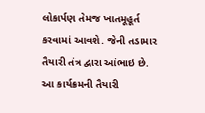લોકાર્પણ તેમજ ખાતમૂહૂર્ત કરવામાં આવશે. જેની તડામાર તૈયારી તંત્ર દ્વારા આંભાઇ છે. આ કાર્યક્રમની તૈયારી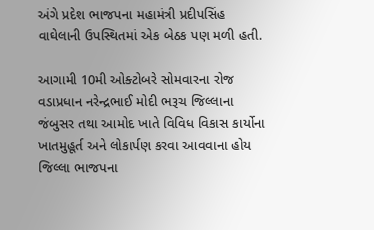અંગે પ્રદેશ ભાજપના મહામંત્રી પ્રદીપસિંહ વાઘેલાની ઉપસ્થિતમાં એક બેઠક પણ મળી હતી.

આગામી 10મી ઓક્ટોબરે સોમવારના રોજ વડાપ્રધાન નરેન્દ્રભાઈ મોદી ભરૂચ જિલ્લાના જંબુસર તથા આમોદ ખાતે વિવિધ વિકાસ કાર્યોના ખાતમુહૂર્ત અને લોકાર્પણ કરવા આવવાના હોય જિલ્લા ભાજપના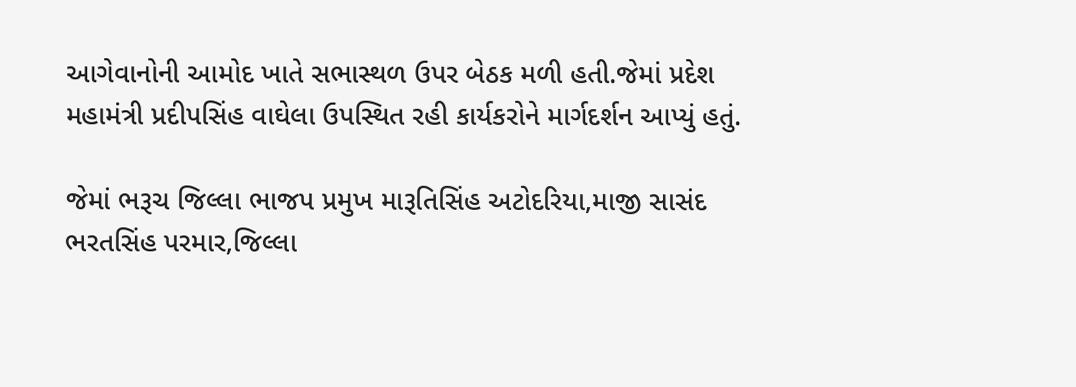આગેવાનોની આમોદ ખાતે સભાસ્થળ ઉપર બેઠક મળી હતી.જેમાં પ્રદેશ મહામંત્રી પ્રદીપસિંહ વાઘેલા ઉપસ્થિત રહી કાર્યકરોને માર્ગદર્શન આપ્યું હતું.

જેમાં ભરૂચ જિલ્લા ભાજપ પ્રમુખ મારૂતિસિંહ અટોદરિયા,માજી સાસંદ ભરતસિંહ પરમાર,જિલ્લા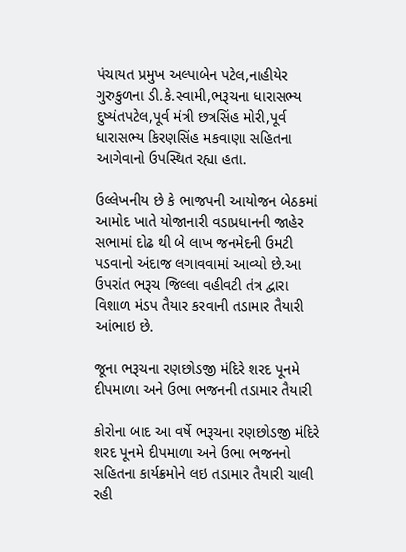પંચાયત પ્રમુખ અલ્પાબેન પટેલ,નાહીયેર ગુરુકુળના ડી.કે.સ્વામી,ભરૂચના ધારાસભ્ય દુષ્યંતપટેલ,પૂર્વ મંત્રી છત્રસિંહ મોરી,પૂર્વ ધારાસભ્ય કિરણસિંહ મકવાણા સહિતના આગેવાનો ઉપસ્થિત રહ્યા હતા.

ઉલ્લેખનીય છે કે ભાજપની આયોજન બેઠકમાં આમોદ ખાતે યોજાનારી વડાપ્રધાનની જાહેર સભામાં દોઢ થી બે લાખ જનમેદની ઉમટી પડવાનો અંદાજ લગાવવામાં આવ્યો છે.આ ઉપરાંત ભરૂચ જિલ્લા વહીવટી તંત્ર દ્વારા વિશાળ મંડપ તૈયાર કરવાની તડામાર તૈયારી આંભાઇ છે.

જૂના ભરૂચના રણછોડજી મંદિરે શરદ પૂનમે દીપમાળા અને ઉભા ભજનની તડામાર તૈયારી

કોરોના બાદ આ વર્ષે ભરૂચના રણછોડજી મંદિરે શરદ પૂનમે દીપમાળા અને ઉભા ભજનનો સહિતના કાર્યક્રમોને લઇ તડામાર તૈયારી ચાલી રહી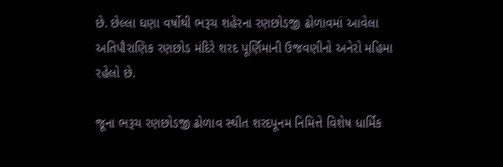છે. છેલ્લા ઘણા વર્ષોથી ભરૂચ શહેરના રણછોડજી ઢોળાવમાં આવેલા અતિપૌરાણિક રણછોડ મંદિરે શરદ પૂર્ણિમાની ઉજવણીનો અનેરો મહિમા રહેલો છે.

જૂના ભરૂચ રણછોડજી ઢોળાવ સ્થીત શરદપૂનમ નિમિત્તે વિશેષ ધાર્મિક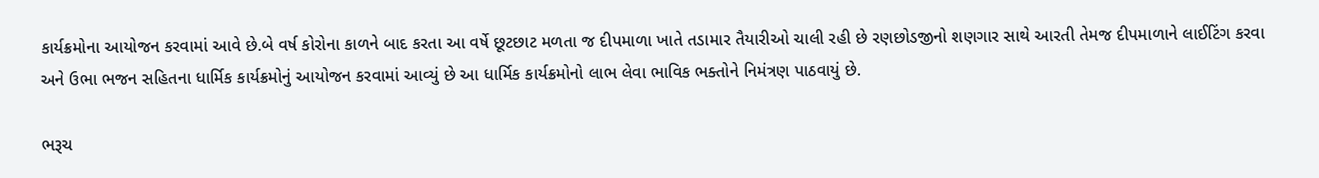કાર્યક્રમોના આયોજન કરવામાં આવે છે.બે વર્ષ કોરોના કાળને બાદ કરતા આ વર્ષે છૂટછાટ મળતા જ દીપમાળા ખાતે તડામાર તૈયારીઓ ચાલી રહી છે રણછોડજીનો શણગાર સાથે આરતી તેમજ દીપમાળાને લાઈટિંગ કરવા અને ઉભા ભજન સહિતના ધાર્મિક કાર્યક્રમોનું આયોજન કરવામાં આવ્યું છે આ ધાર્મિક કાર્યક્રમોનો લાભ લેવા ભાવિક ભક્તોને નિમંત્રણ પાઠવાયું છે.

ભરૂચ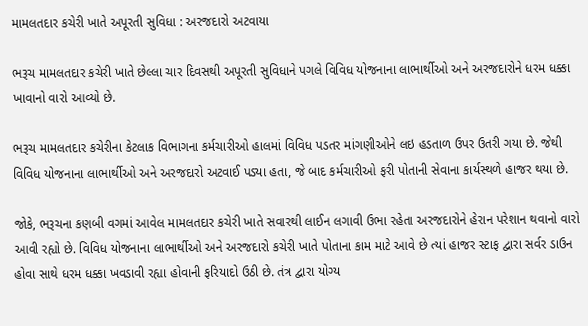મામલતદાર કચેરી ખાતે અપૂરતી સુવિધા : અરજદારો અટવાયા

ભરૂચ મામલતદાર કચેરી ખાતે છેલ્લા ચાર દિવસથી અપૂરતી સુવિધાને પગલે વિવિધ યોજનાના લાભાર્થીઓ અને અરજદારોને ધરમ ધક્કા ખાવાનો વારો આવ્યો છે.

ભરૂચ મામલતદાર કચેરીના કેટલાક વિભાગના કર્મચારીઓ હાલમાં વિવિધ પડતર માંગણીઓને લઇ હડતાળ ઉપર ઉતરી ગયા છે. જેથી વિવિધ યોજનાના લાભાર્થીઓ અને અરજદારો અટવાઈ પડ્યા હતા, જે બાદ કર્મચારીઓ ફરી પોતાની સેવાના કાર્યસ્થળે હાજર થયા છે.

જોકે, ભરૂચના કણબી વગમાં આવેલ મામલતદાર કચેરી ખાતે સવારથી લાઈન લગાવી ઉભા રહેતા અરજદારોને હેરાન પરેશાન થવાનો વારો આવી રહ્યો છે. વિવિધ યોજનાના લાભાર્થીઓ અને અરજદારો કચેરી ખાતે પોતાના કામ માટે આવે છે ત્યાં હાજર સ્ટાફ દ્વારા સર્વર ડાઉન હોવા સાથે ધરમ ધક્કા ખવડાવી રહ્યા હોવાની ફરિયાદો ઉઠી છે. તંત્ર દ્વારા યોગ્ય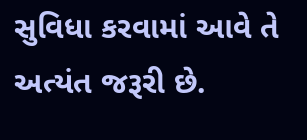સુવિધા કરવામાં આવે તે અત્યંત જરૂરી છે.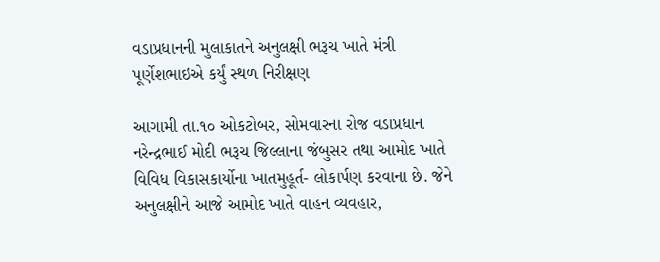વડાપ્રધાનની મુલાકાતને અનુલક્ષી ભરૂચ ખાતે મંત્રી પૂર્ણેશભાઇએ કર્યું સ્થળ નિરીક્ષણ

આગામી તા.૧૦ ઓકટોબર, સોમવારના રોજ વડાપ્રધાન નરેન્દ્રભાઈ મોદી ભરૂચ જિલ્લાના જંબુસર તથા આમોદ ખાતે  વિવિધ વિકાસકાર્યોના ખાતમુહૂર્ત- લોકાર્પણ કરવાના છે. જેને અનુલક્ષીને આજે આમોદ ખાતે વાહન વ્યવહાર,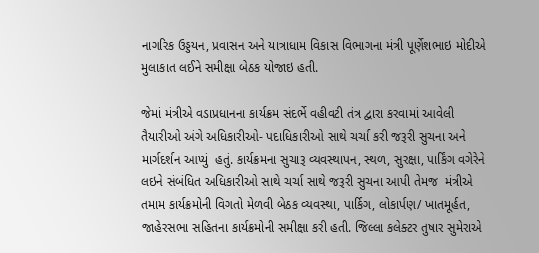નાગરિક ઉડ્ડયન, પ્રવાસન અને યાત્રાધામ વિકાસ વિભાગના મંત્રી પૂર્ણેશભાઇ મોદીએ મુલાકાત લઈને સમીક્ષા બેઠક યોજાઇ હતી.

જેમાં મંત્રીએ વડાપ્રધાનના કાર્યક્રમ સંદર્ભે વહીવટી તંત્ર દ્વારા કરવામાં આવેલી તૈયારીઓ અંગે અધિકારીઓ- પદાધિકારીઓ સાથે ચર્ચા કરી જરૂરી સુચના અને માર્ગદર્શન આપ્યું  હતું. કાર્યક્રમના સુચારૂ વ્યવસ્થાપન, સ્થળ, સુરક્ષા, પાર્કિંગ વગેરેને લઇને સંબંધિત અધિકારીઓ સાથે ચર્ચા સાથે જરૂરી સુચના આપી તેમજ  મંત્રીએ તમામ કાર્યક્રમોની વિગતો મેળવી બેઠક વ્યવસ્થા, પાર્કિગ, લોકાર્પણ/ ખાતમૂર્હત, જાહેરસભા સહિતના કાર્યક્રમોની સમીક્ષા કરી હતી. જિલ્લા કલેક્ટર તુષાર સુમેરાએ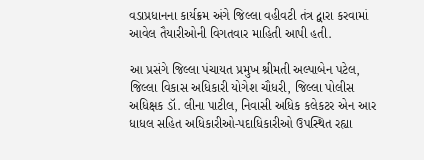વડાપ્રધાનના કાર્યક્રમ અંગે જિલ્લા વહીવટી તંત્ર દ્વારા કરવામાં આવેલ તૈયારીઓની વિગતવાર માહિતી આપી હતી.

આ પ્રસંગે જિલ્લા પંચાયત પ્રમુખ શ્રીમતી અલ્પાબેન પટેલ, જિલ્લા વિકાસ અધિકારી યોગેશ ચૌધરી, જિલ્લા પોલીસ અધિક્ષક ડૉ. લીના પાટીલ, નિવાસી અધિક કલેકટર એન આર ધાધલ સહિત અધિકારીઓ-પદાધિકારીઓ ઉપસ્થિત રહ્યા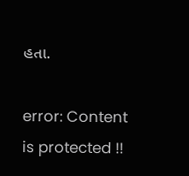હતા.

error: Content is protected !!